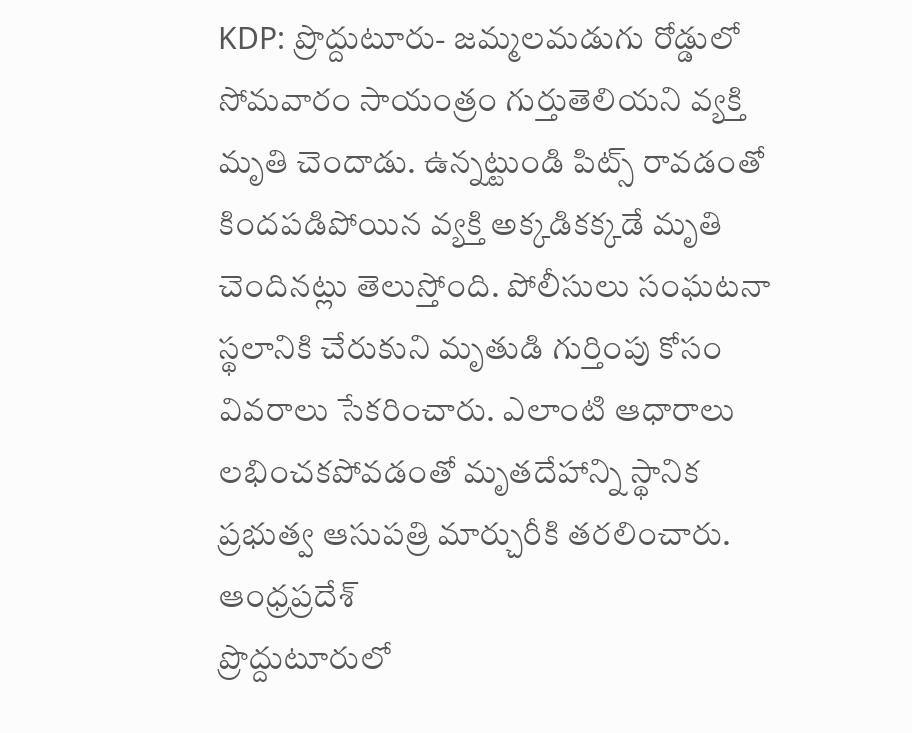KDP: ప్రొద్దుటూరు- జమ్మలమడుగు రోడ్డులో సోమవారం సాయంత్రం గుర్తుతెలియని వ్యక్తి మృతి చెందాడు. ఉన్నట్టుండి పిట్స్ రావడంతో కిందపడిపోయిన వ్యక్తి అక్కడికక్కడే మృతి చెందినట్లు తెలుస్తోంది. పోలీసులు సంఘటనా స్థలానికి చేరుకుని మృతుడి గుర్తింపు కోసం వివరాలు సేకరించారు. ఎలాంటి ఆధారాలు లభించకపోవడంతో మృతదేహాన్ని స్థానిక ప్రభుత్వ ఆసుపత్రి మార్చురీకి తరలించారు.
ఆంధ్రప్రదేశ్
ప్రొద్దుటూరులో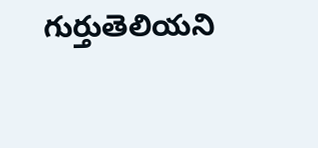గుర్తుతెలియని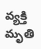వ్యక్తి మృతి